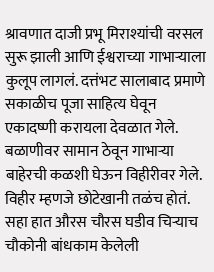श्रावणात दाजी प्रभू मिराश्यांची वरसल सुरू झाली आणि ईश्वराच्या गाभाऱ्याला कुलूप लागलं. दत्तंभट सालाबाद प्रमाणे सकाळीच पूजा साहित्य घेवून एकादष्णी करायला देवळात गेले. बळाणीवर सामान ठेवून गाभाऱ्या बाहेरची कळशी घेऊन विहीरीवर गेले. विहीर म्हणजे छोटेखानी तळंच होतं. सहा हात औरस चौरस घडीव चिऱ्याच चौकोनी बांधकाम केलेली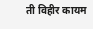ती विहीर कायम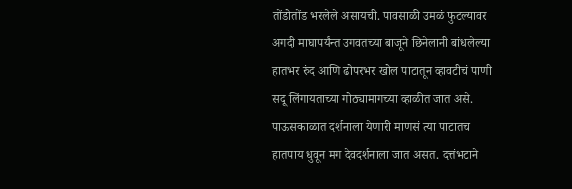तोंडोतोंड भरलेले असायची. पावसाळी उमळं फुटल्यावर अगदी माघापर्यंन्त उगवतच्या बाजूने छिनेलानी बांधलेल्या हातभर रुंद आणि ढोपरभर खोल पाटातून व्हावटीचं पाणी सदू लिंगायताच्या गोठ्यामागच्या व्हाळीत जात असे. पाऊसकाळात दर्शनाला येणारी माणसं त्या पाटातच हातपाय धुवून मग देवदर्शनाला जात असत. दत्तंभटाने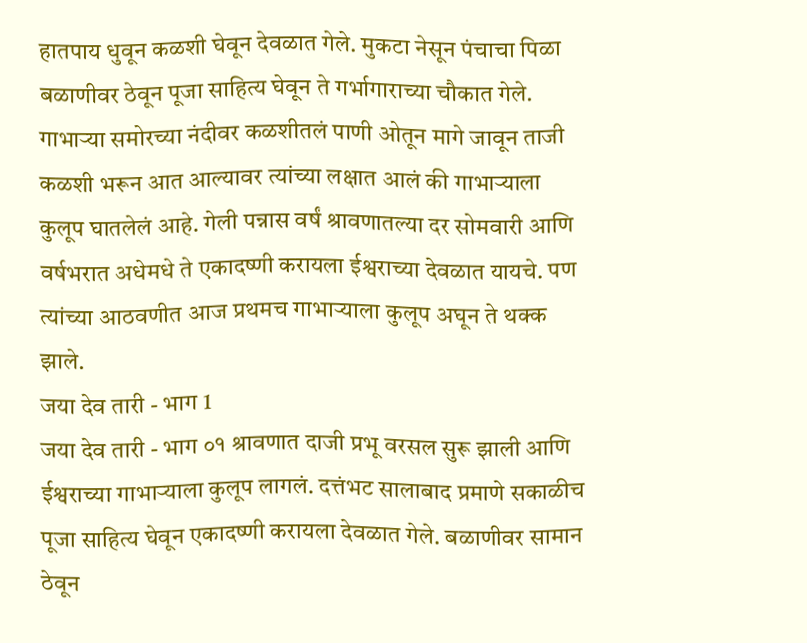हातपाय धुवून कळशी घेवून देवळात गेले. मुकटा नेसून पंचाचा पिळा बळाणीवर ठेवून पूजा साहित्य घेवून ते गर्भागाराच्या चौकात गेले. गाभाऱ्या समोरच्या नंदीवर कळशीतलं पाणी ओतून मागे जावून ताजी कळशी भरून आत आल्यावर त्यांच्या लक्षात आलं की गाभाऱ्याला कुलूप घातलेलं आहे. गेली पन्नास वर्षं श्रावणातल्या दर सोमवारी आणि वर्षभरात अधेमधे ते एकादष्णी करायला ईश्वराच्या देवळात यायचे. पण त्यांच्या आठवणीत आज प्रथमच गाभाऱ्याला कुलूप अघून ते थक्क झाले.
जया देव तारी - भाग 1
जया देव तारी - भाग ०१ श्रावणात दाजी प्रभू वरसल सुरू झाली आणि ईश्वराच्या गाभाऱ्याला कुलूप लागलं. दत्तंभट सालाबाद प्रमाणे सकाळीच पूजा साहित्य घेवून एकादष्णी करायला देवळात गेले. बळाणीवर सामान ठेवून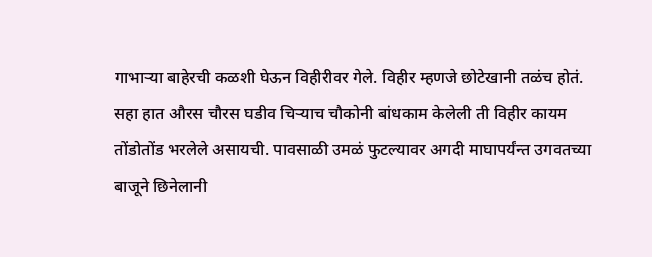गाभाऱ्या बाहेरची कळशी घेऊन विहीरीवर गेले. विहीर म्हणजे छोटेखानी तळंच होतं. सहा हात औरस चौरस घडीव चिऱ्याच चौकोनी बांधकाम केलेली ती विहीर कायम तोंडोतोंड भरलेले असायची. पावसाळी उमळं फुटल्यावर अगदी माघापर्यंन्त उगवतच्या बाजूने छिनेलानी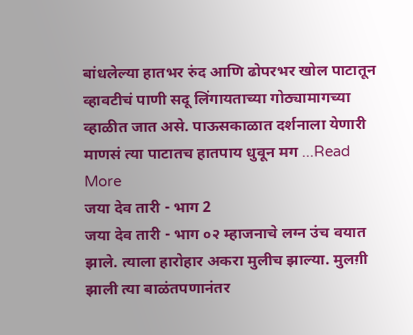बांधलेल्या हातभर रुंद आणि ढोपरभर खोल पाटातून व्हावटीचं पाणी सदू लिंगायताच्या गोठ्यामागच्या व्हाळीत जात असे. पाऊसकाळात दर्शनाला येणारी माणसं त्या पाटातच हातपाय धुवून मग ...Read More
जया देव तारी - भाग 2
जया देव तारी - भाग ०२ म्हाजनाचे लग्न उंच वयात झाले. त्याला हारोहार अकरा मुलीच झाल्या. मुलग़ी झाली त्या बाळंतपणानंतर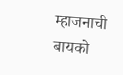म्हाजनाची बायको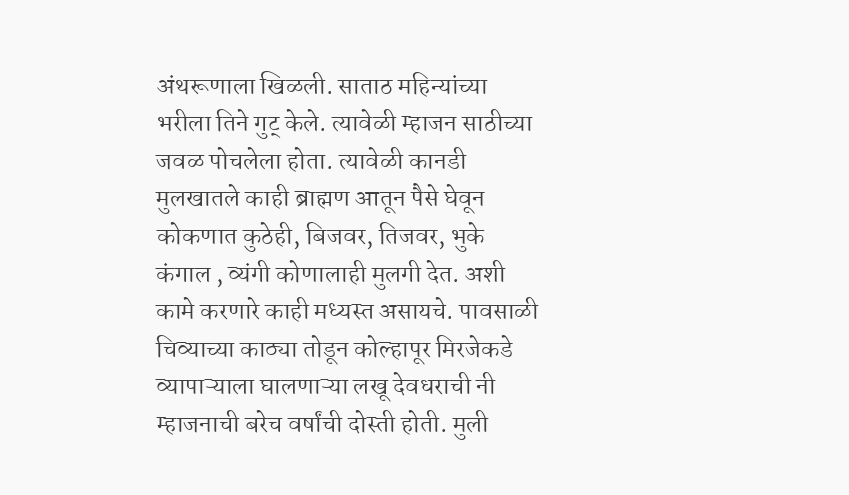अंथरूणाला खिळली. साताठ महिन्यांच्या भरीला तिने गुट् केले. त्यावेळी म्हाजन साठीच्या जवळ पोचलेला होता. त्यावेळी कानडी मुलखातले काही ब्राह्मण आतून पैसे घेवून कोकणात कुठेही, बिजवर, तिजवर, भुके कंगाल , व्यंगी कोणालाही मुलगी देत. अशी कामे करणारे काही मध्यस्त असायचे. पावसाळी चिव्याच्या काठ्या तोडून कोल्हापूर मिरजेकडे व्यापाऱ्याला घालणाऱ्या लखू देवधराची नी म्हाजनाची बरेच वर्षांची दोस्ती होती. मुली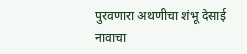पुरवणारा अथणीचा शंभू देसाई नावाचा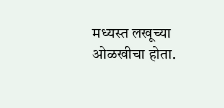मध्यस्त लखूच्या ओळखीचा होता.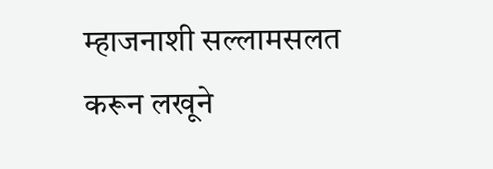म्हाजनाशी सल्लामसलत करून लखूने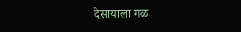देसायाला गळ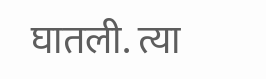घातली. त्या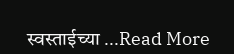स्वस्ताईच्या ...Read More